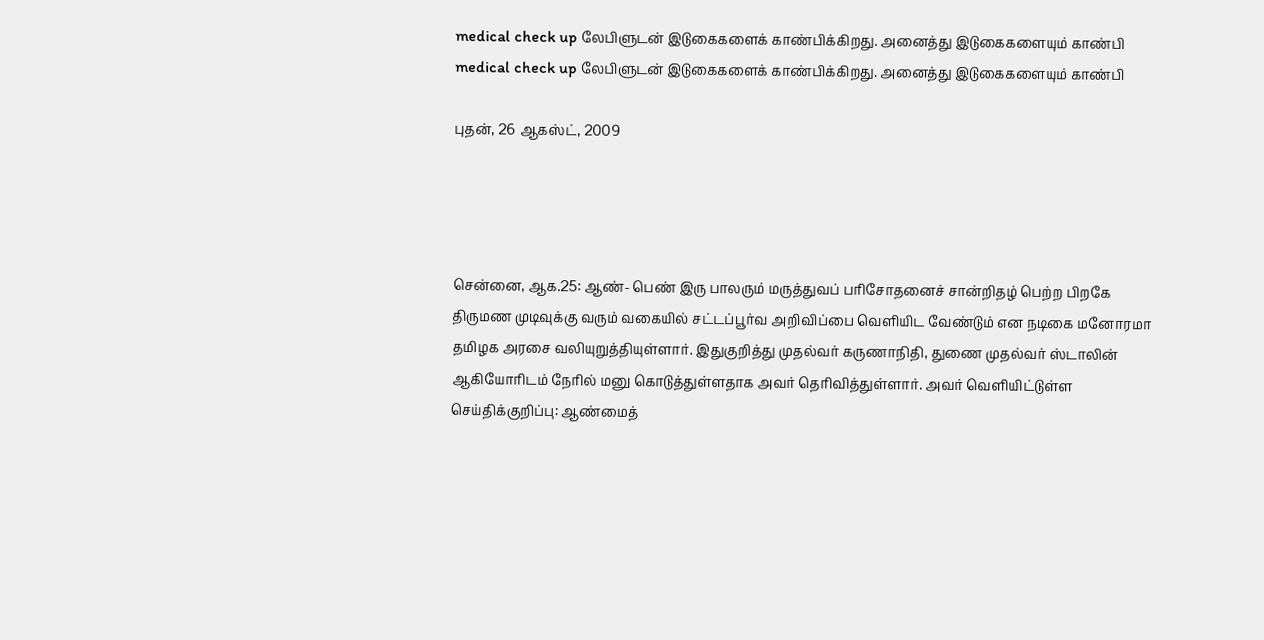medical check up லேபிளுடன் இடுகைகளைக் காண்பிக்கிறது. அனைத்து இடுகைகளையும் காண்பி
medical check up லேபிளுடன் இடுகைகளைக் காண்பிக்கிறது. அனைத்து இடுகைகளையும் காண்பி

புதன், 26 ஆகஸ்ட், 2009




சென்னை, ஆக.25: ஆண்- பெண் இரு பாலரும் மருத்துவப் பரிசோதனைச் சான்றிதழ் பெற்ற பிறகே திருமண முடிவுக்கு வரும் வகையில் சட்டப்பூர்வ அறிவிப்பை வெளியிட வேண்டும் என நடிகை மனோரமா தமிழக அரசை வலியுறுத்தியுள்ளார். இதுகுறித்து முதல்வர் கருணாநிதி, துணை முதல்வர் ஸ்டாலின் ஆகியோரிடம் நேரில் மனு கொடுத்துள்ளதாக அவர் தெரிவித்துள்ளார். அவர் வெளியிட்டுள்ள செய்திக்குறிப்பு: ஆண்மைத்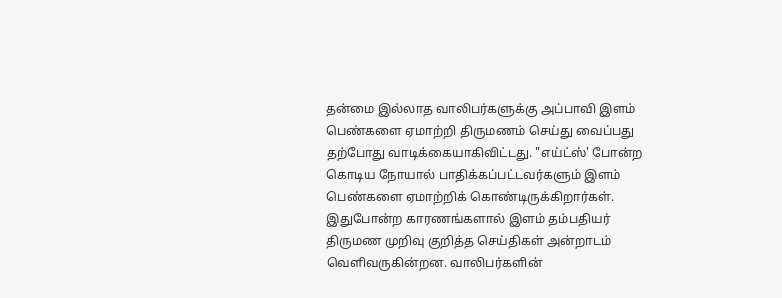தன்மை இல்லாத வாலிபர்களுக்கு அப்பாவி இளம் பெண்களை ஏமாற்றி திருமணம் செய்து வைப்பது தற்போது வாடிக்கையாகிவிட்டது. "எய்ட்ஸ்' போன்ற கொடிய நோயால் பாதிக்கப்பட்டவர்களும் இளம் பெண்களை ஏமாற்றிக் கொண்டிருக்கிறார்கள். இதுபோன்ற காரணங்களால் இளம் தம்பதியர் திருமண முறிவு குறித்த செய்திகள் அன்றாடம் வெளிவருகின்றன. வாலிபர்களின்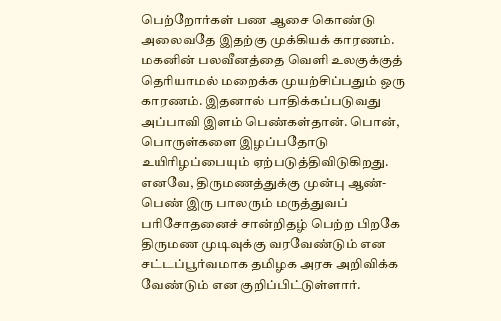பெற்றோர்கள் பண ஆசை கொண்டு அலைவதே இதற்கு முக்கியக் காரணம். மகனின் பலவீனத்தை வெளி உலகுக்குத் தெரியாமல் மறைக்க முயற்சிப்பதும் ஒரு காரணம். இதனால் பாதிக்கப்படுவது அப்பாவி இளம் பெண்கள்தான். பொன், பொருள்களை இழப்பதோடு உயிரிழப்பையும் ஏற்படுத்திவிடுகிறது. எனவே, திருமணத்துக்கு முன்பு ஆண்- பெண் இரு பாலரும் மருத்துவப் பரிசோதனைச் சான்றிதழ் பெற்ற பிறகே திருமண முடிவுக்கு வரவேண்டும் என சட்டப்பூர்வமாக தமிழக அரசு அறிவிக்க வேண்டும் என குறிப்பிட்டுள்ளார்.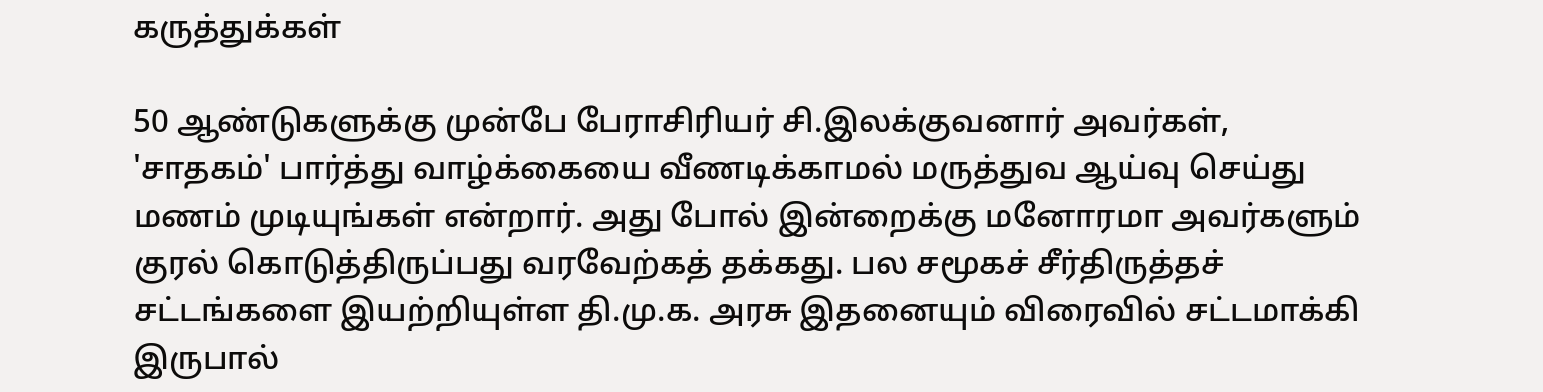கருத்துக்கள்

50 ஆண்டுகளுக்கு முன்பே பேராசிரியர் சி.இலக்குவனார் அவர்கள், 'சாதகம்' பார்த்து வாழ்க்கையை வீணடிக்காமல் மருத்துவ ஆய்வு செய்து மணம் முடியுங்கள் என்றார். அது போல் இன்றைக்கு மனோரமா அவர்களும் குரல் கொடுத்திருப்பது வரவேற்கத் தக்கது. பல சமூகச் சீர்திருத்தச் சட்டங்களை இயற்றியுள்ள தி.மு.க. அரசு இதனையும் விரைவில் சட்டமாக்கி இருபால்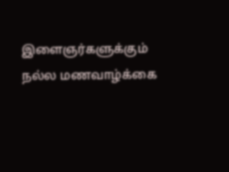இளைஞர்களுக்கும் நல்ல மணவாழ்க்கை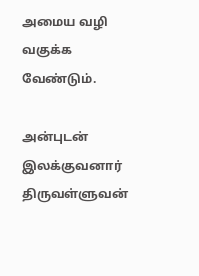அமைய வழி வகுக்க வேண்டும்.

அன்புடன் இலக்குவனார் திருவள்ளுவன்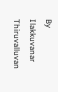By Ilakkuvanar Thiruvalluvan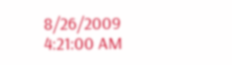8/26/2009 4:21:00 AM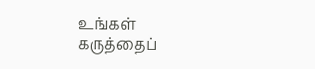உங்கள் கருத்தைப்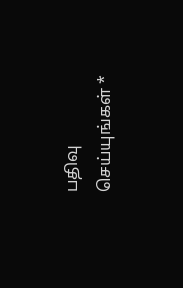பதிவு செய்யுங்கள் *